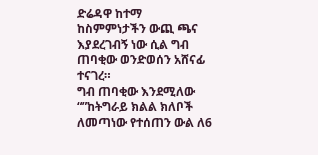ድሬዳዋ ከተማ ከስምምነታችን ውጪ ጫና እያደረገብኝ ነው ሲል ግብ ጠባቂው ወንድወሰን አሸናፊ ተናገረ።
ግብ ጠባቂው እንደሚለው “”ከትግራይ ክልል ክለቦች ለመጣነው የተሰጠን ውል ለ6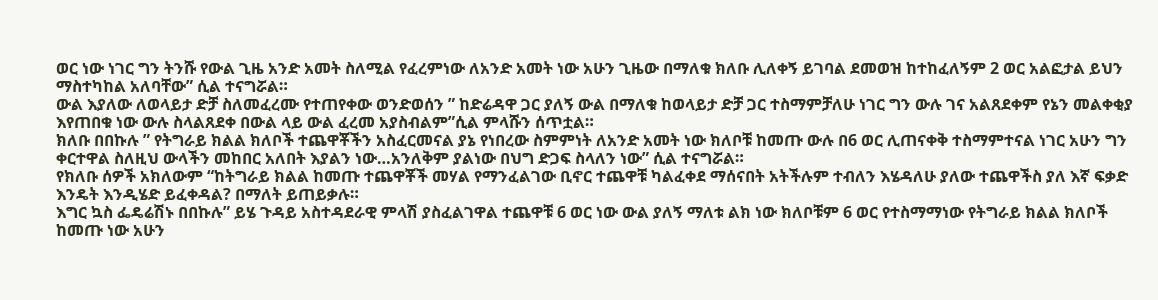ወር ነው ነገር ግን ትንሹ የውል ጊዜ አንድ አመት ስለሚል የፈረምነው ለአንድ አመት ነው አሁን ጊዜው በማለቁ ክለቡ ሊለቀኝ ይገባል ደመወዝ ከተከፈለኝም 2 ወር አልፎታል ይህን ማስተካከል አለባቸው” ሲል ተናግሯል።
ውል እያለው ለወላይታ ድቻ ስለመፈረሙ የተጠየቀው ወንድወሰን ” ከድሬዳዋ ጋር ያለኝ ውል በማለቁ ከወላይታ ድቻ ጋር ተስማምቻለሁ ነገር ግን ውሉ ገና አልጸደቀም የኔን መልቀቂያ እየጠበቁ ነው ውሉ ስላልጸደቀ በውል ላይ ውል ፈረመ አያስብልም”ሲል ምላሹን ሰጥቷል።
ክለቡ በበኩሉ ” የትግራይ ክልል ክለቦች ተጨዋቾችን አስፈርመናል ያኔ የነበረው ስምምነት ለአንድ አመት ነው ክለቦቹ ከመጡ ውሉ በ6 ወር ሊጠናቀቅ ተስማምተናል ነገር አሁን ግን ቀርተዋል ስለዚህ ውላችን መከበር አለበት እያልን ነው…አንለቅም ያልነው በህግ ድጋፍ ስላለን ነው” ሲል ተናግሯል።
የክለቡ ሰዎች አክለውም “ከትግራይ ክልል ከመጡ ተጨዋቾች መሃል የማንፈልገው ቢኖር ተጨዋቹ ካልፈቀደ ማሰናበት አትችሉም ተብለን እሄዳለሁ ያለው ተጨዋችስ ያለ እኛ ፍቃድ እንዴት እንዲሄድ ይፈቀዳል? በማለት ይጠይቃሉ።
እግር ኳስ ፌዴሬሽኑ በበኩሉ” ይሄ ጉዳይ አስተዳደራዊ ምላሽ ያስፈልገዋል ተጨዋቹ 6 ወር ነው ውል ያለኝ ማለቱ ልክ ነው ክለቦቹም 6 ወር የተስማማነው የትግራይ ክልል ክለቦች ከመጡ ነው አሁን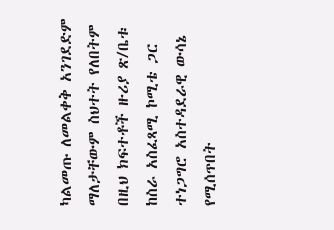ካልመጡ ለመልቀቅ አንገደድም ማለታቸውም ስህተት የለበትም በዚህ ክፍተቶች ዙሪያ ጽ/ቤቱ ከስራ አስፈጻሚ ኮሚቴ ጋር ተነጋግሮ አስተዳደራዊ ውሳኔ የሚሰጥበት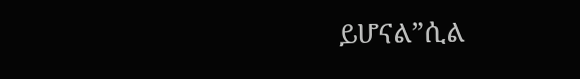ይሆናል”ሲል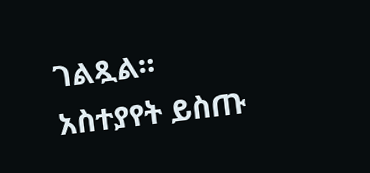ገልጿል።
አስተያየት ይስጡ